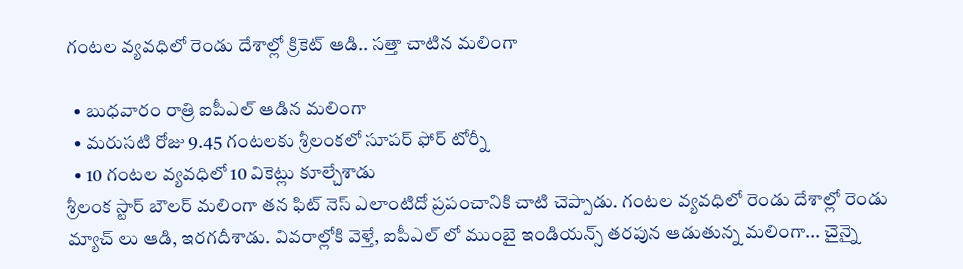గంటల వ్యవధిలో రెండు దేశాల్లో క్రికెట్ ఆడి.. సత్తా చాటిన మలింగా

  • బుధవారం రాత్రి ఐపీఎల్ ఆడిన మలింగా
  • మరుసటి రోజు 9.45 గంటలకు శ్రీలంకలో సూపర్ ఫోర్ టోర్నీ
  • 10 గంటల వ్యవధిలో 10 వికెట్లు కూల్చేశాడు
శ్రీలంక స్టార్ బౌలర్ మలింగా తన ఫిట్ నెస్ ఎలాంటిదో ప్రపంచానికి చాటి చెప్పాడు. గంటల వ్యవధిలో రెండు దేశాల్లో రెండు మ్యాచ్ లు ఆడి, ఇరగదీశాడు. వివరాల్లోకి వెళ్తే, ఐపీఎల్ లో ముంబై ఇండియన్స్ తరపున ఆడుతున్న మలింగా... చైన్నై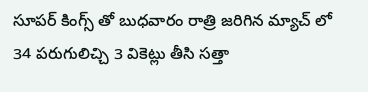సూపర్ కింగ్స్ తో బుధవారం రాత్రి జరిగిన మ్యాచ్ లో 34 పరుగులిచ్చి 3 వికెట్లు తీసి సత్తా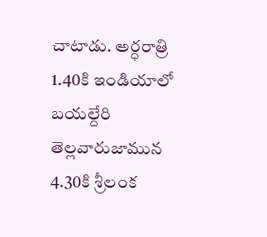చాటాడు. అర్ధరాత్రి 1.40కి ఇండియాలో బయల్దేరి తెల్లవారుజామున 4.30కి శ్రీలంక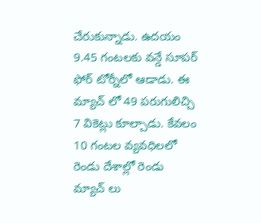చేరుకున్నాడు. ఉదయం 9.45 గంటలకు వన్డే సూపర్ ఫోర్ టోర్నీలో ఆడాడు. ఈ మ్యాచ్ లో 49 పరుగులిచ్చి 7 వికెట్లు కూల్చాడు. కేవలం 10 గంటల వ్యవధిలలో రెండు దేశాల్లో రెండు మ్యాచ్ లు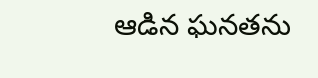ఆడిన ఘనతను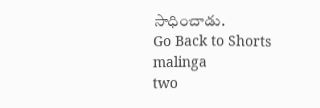సాధించాడు.
Go Back to Shorts
malinga
two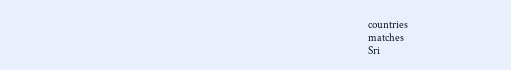countries
matches
Sri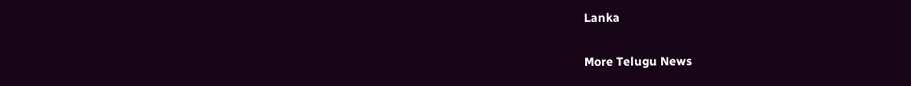Lanka

More Telugu News